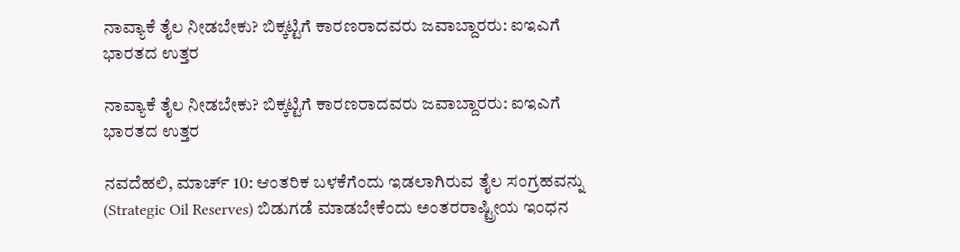ನಾವ್ಯಾಕೆ ತೈಲ ನೀಡಬೇಕು? ಬಿಕ್ಕಟ್ಟಿಗೆ ಕಾರಣರಾದವರು ಜವಾಬ್ದಾರರು: ಐಇಎಗೆ ಭಾರತದ ಉತ್ತರ

ನಾವ್ಯಾಕೆ ತೈಲ ನೀಡಬೇಕು? ಬಿಕ್ಕಟ್ಟಿಗೆ ಕಾರಣರಾದವರು ಜವಾಬ್ದಾರರು: ಐಇಎಗೆ ಭಾರತದ ಉತ್ತರ

ನವದೆಹಲಿ, ಮಾರ್ಚ್ 10: ಆಂತರಿಕ ಬಳಕೆಗೆಂದು ಇಡಲಾಗಿರುವ ತೈಲ ಸಂಗ್ರಹವನ್ನು (Strategic Oil Reserves) ಬಿಡುಗಡೆ ಮಾಡಬೇಕೆಂದು ಅಂತರರಾಷ್ಟ್ರೀಯ ಇಂಧನ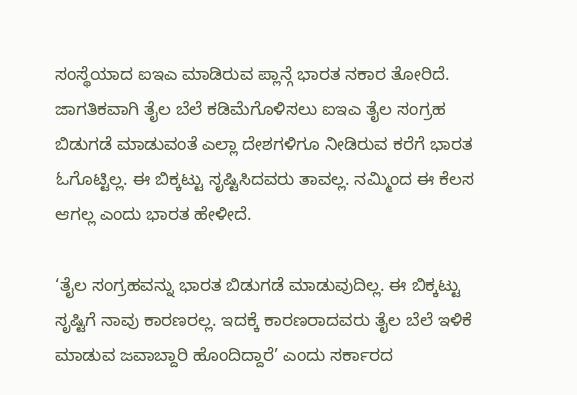ಸಂಸ್ಥೆಯಾದ ಐಇಎ ಮಾಡಿರುವ ಪ್ಲಾನ್ಗೆ ಭಾರತ ನಕಾರ ತೋರಿದೆ. ಜಾಗತಿಕವಾಗಿ ತೈಲ ಬೆಲೆ ಕಡಿಮೆಗೊಳಿಸಲು ಐಇಎ ತೈಲ ಸಂಗ್ರಹ ಬಿಡುಗಡೆ ಮಾಡುವಂತೆ ಎಲ್ಲಾ ದೇಶಗಳಿಗೂ ನೀಡಿರುವ ಕರೆಗೆ ಭಾರತ ಓಗೊಟ್ಟಿಲ್ಲ. ಈ ಬಿಕ್ಕಟ್ಟು ಸೃಷ್ಟಿಸಿದವರು ತಾವಲ್ಲ. ನಮ್ಮಿಂದ ಈ ಕೆಲಸ ಆಗಲ್ಲ ಎಂದು ಭಾರತ ಹೇಳೀದೆ.

‘ತೈಲ ಸಂಗ್ರಹವನ್ನು ಭಾರತ ಬಿಡುಗಡೆ ಮಾಡುವುದಿಲ್ಲ. ಈ ಬಿಕ್ಕಟ್ಟು ಸೃಷ್ಟಿಗೆ ನಾವು ಕಾರಣರಲ್ಲ. ಇದಕ್ಕೆ ಕಾರಣರಾದವರು ತೈಲ ಬೆಲೆ ಇಳಿಕೆ ಮಾಡುವ ಜವಾಬ್ದಾರಿ ಹೊಂದಿದ್ದಾರೆ’ ಎಂದು ಸರ್ಕಾರದ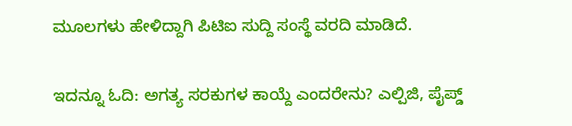ಮೂಲಗಳು ಹೇಳಿದ್ದಾಗಿ ಪಿಟಿಐ ಸುದ್ದಿ ಸಂಸ್ಥೆ ವರದಿ ಮಾಡಿದೆ.

ಇದನ್ನೂ ಓದಿ: ಅಗತ್ಯ ಸರಕುಗಳ ಕಾಯ್ದೆ ಎಂದರೇನು? ಎಲ್ಪಿಜಿ, ಪೈಪ್ಡ್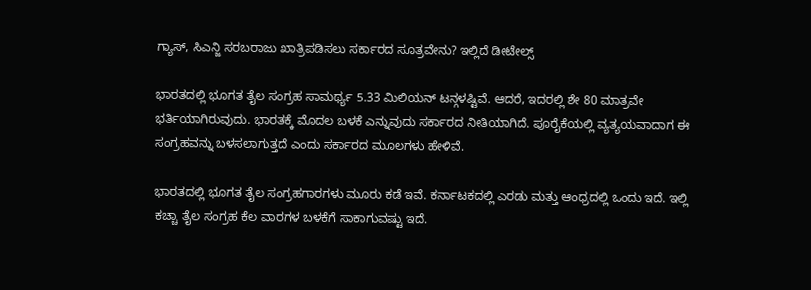ಗ್ಯಾಸ್, ಸಿಎನ್ಜಿ ಸರಬರಾಜು ಖಾತ್ರಿಪಡಿಸಲು ಸರ್ಕಾರದ ಸೂತ್ರವೇನು? ಇಲ್ಲಿದೆ ಡೀಟೇಲ್ಸ್

ಭಾರತದಲ್ಲಿ ಭೂಗತ ತೈಲ ಸಂಗ್ರಹ ಸಾಮರ್ಥ್ಯ 5.33 ಮಿಲಿಯನ್ ಟನ್ಗಳಷ್ಟಿವೆ. ಆದರೆ, ಇದರಲ್ಲಿ ಶೇ 80 ಮಾತ್ರವೇ ಭರ್ತಿಯಾಗಿರುವುದು. ಭಾರತಕ್ಕೆ ಮೊದಲ ಬಳಕೆ ಎನ್ನುವುದು ಸರ್ಕಾರದ ನೀತಿಯಾಗಿದೆ. ಪೂರೈಕೆಯಲ್ಲಿ ವ್ಯತ್ಯಯವಾದಾಗ ಈ ಸಂಗ್ರಹವನ್ನು ಬಳಸಲಾಗುತ್ತದೆ ಎಂದು ಸರ್ಕಾರದ ಮೂಲಗಳು ಹೇಳಿವೆ.

ಭಾರತದಲ್ಲಿ ಭೂಗತ ತೈಲ ಸಂಗ್ರಹಗಾರಗಳು ಮೂರು ಕಡೆ ಇವೆ. ಕರ್ನಾಟಕದಲ್ಲಿ ಎರಡು ಮತ್ತು ಆಂಧ್ರದಲ್ಲಿ ಒಂದು ಇದೆ. ಇಲ್ಲಿ ಕಚ್ಚಾ ತೈಲ ಸಂಗ್ರಹ ಕೆಲ ವಾರಗಳ ಬಳಕೆಗೆ ಸಾಕಾಗುವಷ್ಟು ಇದೆ.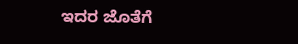ಇದರ ಜೊತೆಗೆ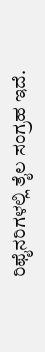ರಿಫೈನರಿಗಳಲ್ಲಿ ತೈಲ ಸಂಗ್ರಹ ಇದೆ.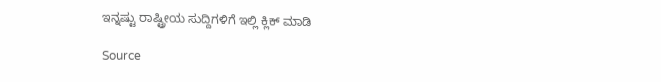ಇನ್ನಷ್ಟು ರಾಷ್ಟ್ರೀಯ ಸುದ್ದಿಗಳಿಗೆ ಇಲ್ಲಿ ಕ್ಲಿಕ್ ಮಾಡಿ

Source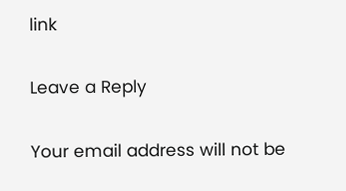link

Leave a Reply

Your email address will not be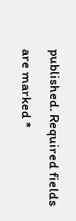published. Required fields are marked *